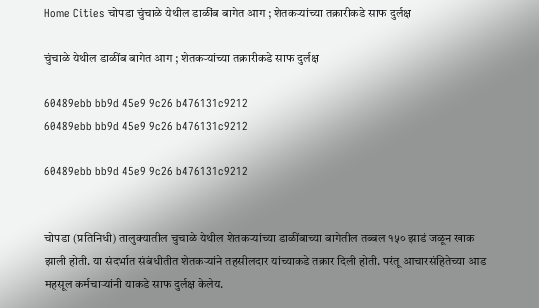Home Cities चोपडा चुंचाळे येथील डाळींब बागेत आग ; शेतकऱ्यांच्या तक्रारीकडे साफ दुर्लक्ष

चुंचाळे येथील डाळींब बागेत आग ; शेतकऱ्यांच्या तक्रारीकडे साफ दुर्लक्ष

60489ebb bb9d 45e9 9c26 b476131c9212
60489ebb bb9d 45e9 9c26 b476131c9212

60489ebb bb9d 45e9 9c26 b476131c9212


चोपडा (प्रतिनिधी) तालुक्यातील चुचाळे येथील शेतकऱ्यांच्या डाळींबाच्या बागेतील तब्बल १५० झाडं जळून खाक झाली होती. या संदर्भात संबंधीतीत शेतकऱ्यांने तहसीलदार यांच्याकडे तक्रार दिली होती. परंतू आचारसंहितेच्या आड महसूल कर्मचाऱ्यांनी याकडे साफ दुर्लक्ष केलेय.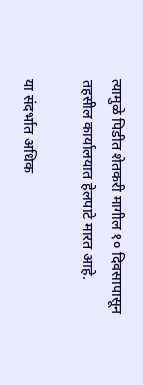त्यामुळे पिडीत शेतकरी मागील १० दिवसापासून तहसील कार्यालयात हेलपाटे मारत आहे.

या संदर्भात अधिक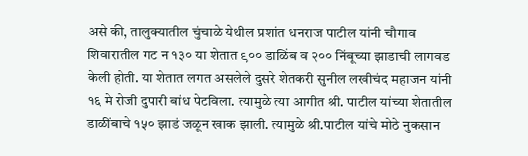असे की, तालुक्यातील चुंचाळे येथील प्रशांत धनराज पाटील यांनी चौगाव शिवारातील गट न १३० या शेतात ९०० डाळिंब व २०० निंबूच्या झाडाची लागवड केली होती. या शेतात लगत असलेले दुसरे शेतकरी सुनील लखीचंद महाजन यांनी १६ मे रोजी दुपारी बांध पेटविला. त्यामुळे त्या आगीत श्री. पाटील यांच्या शेतातील डाळींबाचे १५० झाडं जळून खाक झाली. त्यामुळे श्री.पाटील यांचे मोठे नुकसान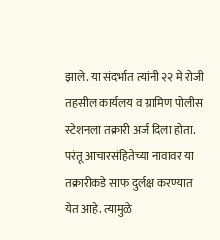झाले. या संदर्भात त्यांनी २२ मे रोजी तहसील कार्यलय व ग्रामिण पोलीस स्टेशनला तक्रारी अर्ज दिला होता. परंतू आचारसंहितेच्या नावावर या तक्रारीकडे साफ दुर्लक्ष करण्यात येत आहे. त्यामुळे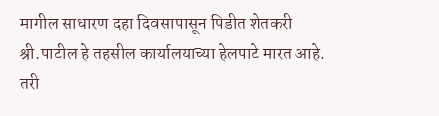मागील साधारण दहा दिवसापासून पिडीत शेतकरी श्री.पाटील हे तहसील कार्यालयाच्या हेलपाटे मारत आहे. तरी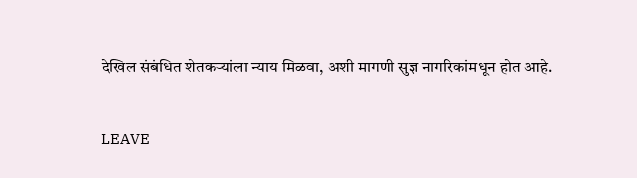देखिल संबंधित शेतकऱ्यांला न्याय मिळवा, अशी मागणी सुज्ञ नागरिकांमधून होत आहे.


LEAVE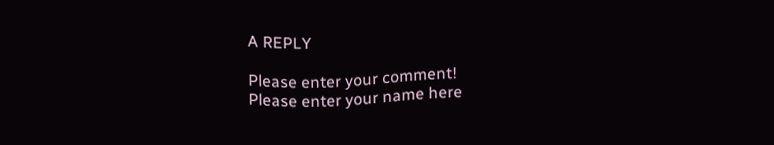A REPLY

Please enter your comment!
Please enter your name here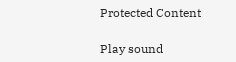Protected Content

Play sound